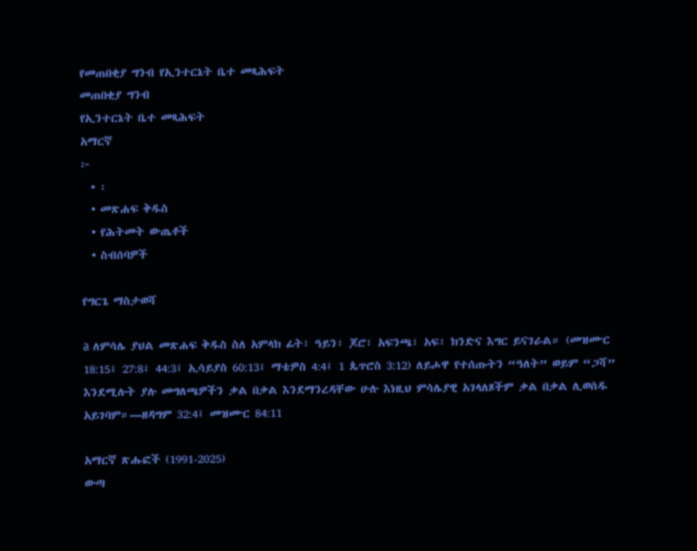የመጠበቂያ ግንብ የኢንተርኔት ቤተ መጻሕፍት
መጠበቂያ ግንብ
የኢንተርኔት ቤተ መጻሕፍት
አማርኛ
፦
  • ፡
  • መጽሐፍ ቅዱስ
  • የሕትመት ውጤቶች
  • ስብሰባዎች

የግርጌ ማስታወሻ

a ለምሳሌ ያህል መጽሐፍ ቅዱስ ስለ አምላክ ፊት፣ ዓይን፣ ጆሮ፣ አፍንጫ፣ አፍ፣ ክንድና እግር ይናገራል። (መዝሙር 18:15፤ 27:8፤ 44:3፤ ኢሳይያስ 60:13፤ ማቴዎስ 4:4፤ 1 ጴጥሮስ 3:12) ለይሖዋ የተሰጡትን “ዓለት” ወይም “ጋሻ” እንደሚሉት ያሉ መግለጫዎችን ቃል በቃል እንደማንረዳቸው ሁሉ እነዚህ ምሳሌያዊ አገላለጾችም ቃል በቃል ሊወሰዱ አይገባም።—ዘዳግም 32:4፤ መዝሙር 84:11

አማርኛ ጽሑፎች (1991-2025)
ውጣ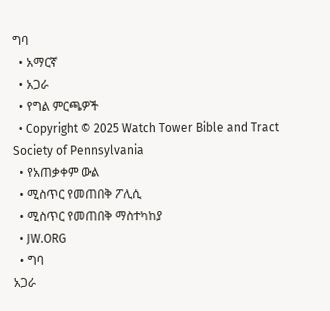ግባ
  • አማርኛ
  • አጋራ
  • የግል ምርጫዎች
  • Copyright © 2025 Watch Tower Bible and Tract Society of Pennsylvania
  • የአጠቃቀም ውል
  • ሚስጥር የመጠበቅ ፖሊሲ
  • ሚስጥር የመጠበቅ ማስተካከያ
  • JW.ORG
  • ግባ
አጋራ